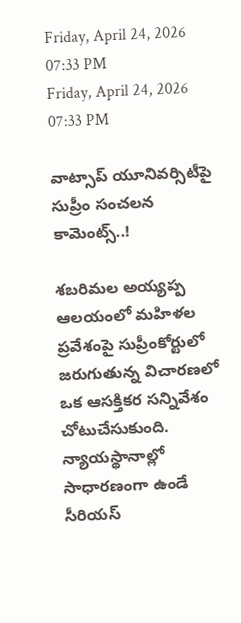Friday, April 24, 2026 07:33 PM
Friday, April 24, 2026 07:33 PM

వాట్సాప్ యూనివర్సిటీపై సుప్రీం సంచలన కామెంట్స్..!

శబరిమల అయ్యప్ప ఆలయంలో మహిళల ప్రవేశంపై సుప్రీంకోర్టులో జరుగుతున్న విచారణలో ఒక ఆసక్తికర సన్నివేశం చోటుచేసుకుంది. న్యాయస్థానాల్లో సాధారణంగా ఉండే సీరియస్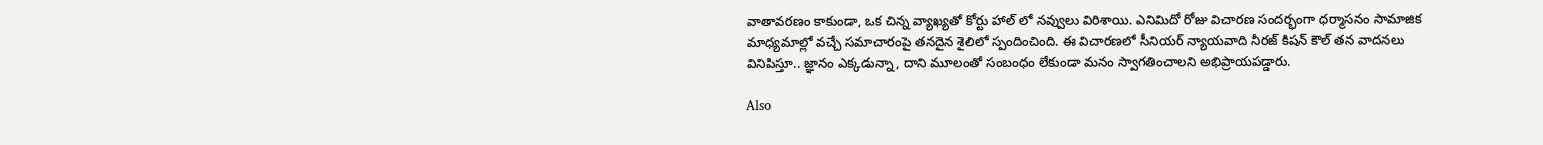వాతావరణం కాకుండా, ఒక చిన్న వ్యాఖ్యతో కోర్టు హాల్‌ లో నవ్వులు విరిశాయి. ఎనిమిదో రోజు విచారణ సందర్భంగా ధర్మాసనం సామాజిక మాధ్యమాల్లో వచ్చే సమాచారంపై తనదైన శైలిలో స్పందించింది. ఈ విచారణలో సీనియర్ న్యాయవాది నీరజ్ కిషన్ కౌల్ తన వాదనలు వినిపిస్తూ.. జ్ఞానం ఎక్కడున్నా, దాని మూలంతో సంబంధం లేకుండా మనం స్వాగతించాలని అభిప్రాయపడ్డారు.

Also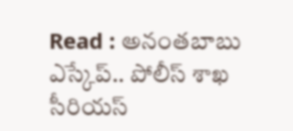Read : అనంతబాబు ఎస్కేప్.. పోలీస్ శాఖ సీరియస్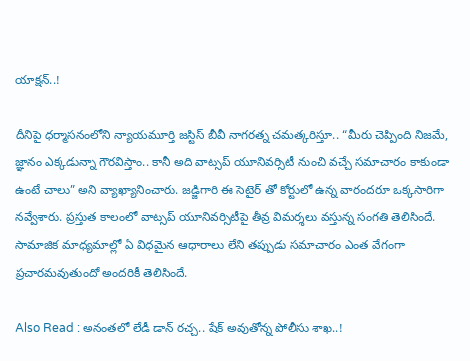యాక్షన్..!

దీనిపై ధర్మాసనంలోని న్యాయమూర్తి జస్టిస్ బీవీ నాగరత్న చమత్కరిస్తూ.. “మీరు చెప్పింది నిజమే, జ్ఞానం ఎక్కడున్నా గౌరవిస్తాం.. కానీ అది వాట్సప్ యూనివర్సిటీ నుంచి వచ్చే సమాచారం కాకుండా ఉంటే చాలు” అని వ్యాఖ్యానించారు. జడ్జిగారి ఈ సెటైర్‌ తో కోర్టులో ఉన్న వారందరూ ఒక్కసారిగా నవ్వేశారు. ప్రస్తుత కాలంలో వాట్సప్ యూనివర్సిటీపై తీవ్ర విమర్శలు వస్తున్న సంగతి తెలిసిందే. సామాజిక మాధ్యమాల్లో ఏ విధమైన ఆధారాలు లేని తప్పుడు సమాచారం ఎంత వేగంగా ప్రచారమవుతుందో అందరికీ తెలిసిందే.

Also Read : అనంతలో లేడీ డాన్ రచ్చ.. షేక్ అవుతోన్న పోలీసు శాఖ..!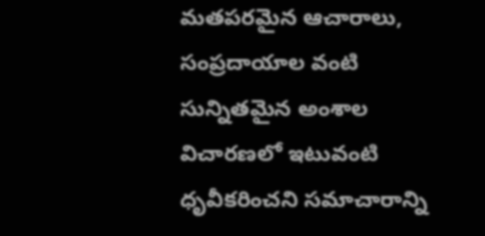మతపరమైన ఆచారాలు, సంప్రదాయాల వంటి సున్నితమైన అంశాల విచారణలో ఇటువంటి ధృవీకరించని సమాచారాన్ని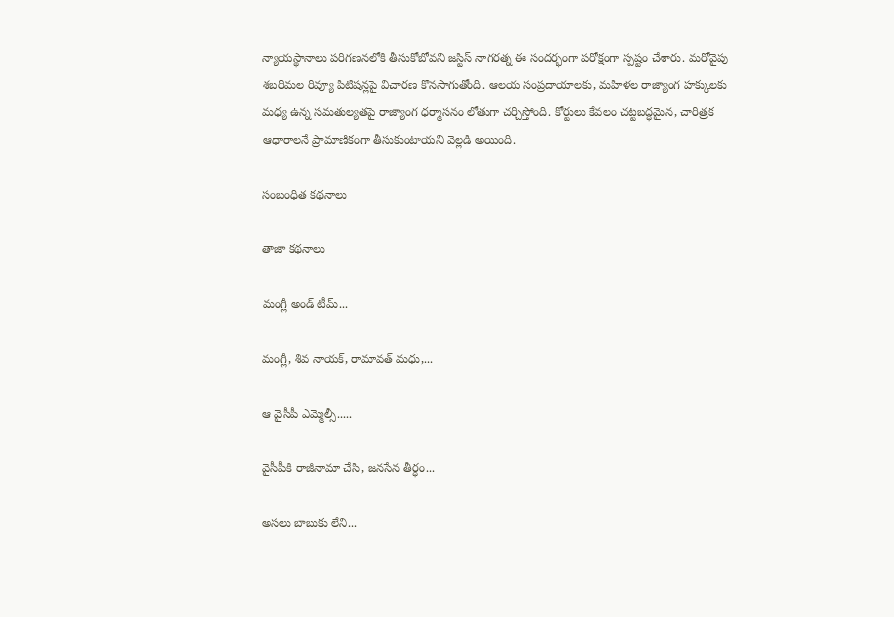న్యాయస్థానాలు పరిగణనలోకి తీసుకోబోవని జస్టిస్ నాగరత్న ఈ సందర్భంగా పరోక్షంగా స్పష్టం చేశారు. మరోవైపు శబరిమల రివ్యూ పిటిషన్లపై విచారణ కొనసాగుతోంది. ఆలయ సంప్రదాయాలకు, మహిళల రాజ్యాంగ హక్కులకు మధ్య ఉన్న సమతుల్యతపై రాజ్యాంగ ధర్మాసనం లోతుగా చర్చిస్తోంది. కోర్టులు కేవలం చట్టబద్ధమైన, చారిత్రక ఆధారాలనే ప్రామాణికంగా తీసుకుంటాయని వెల్లడి అయింది.

సంబంధిత కథనాలు

తాజా కథనాలు

మంగ్లీ అండ్ టీమ్...

మంగ్లీ, శివ నాయక్, రామావత్ మధు,...

ఆ వైసీపీ ఎమ్మెల్సీ.....

వైసీపీకి రాజీనామా చేసి, జనసేన తీర్ధం...

అసలు బాబుకు లేని...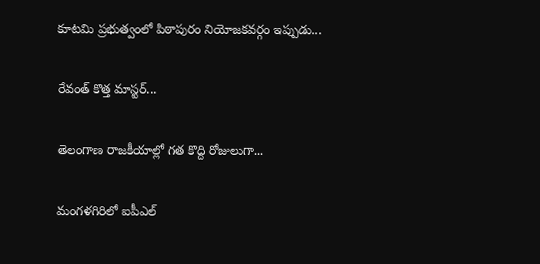కూటమి ప్రభుత్వంలో పిఠాపురం నియోజకవర్గం ఇప్పుడు...

రేవంత్ కొత్త మాస్టర్...

తెలంగాణ రాజకీయాల్లో గత కొద్ది రోజులుగా...

మంగళగిరిలో ఐపీఎల్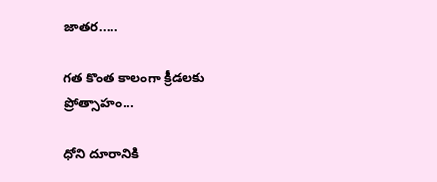జాతర.....

గత కొంత కాలంగా క్రీడలకు ప్రోత్సాహం...

ధోని దూరానికి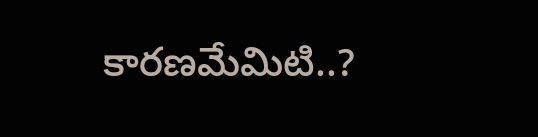కారణమేమిటి..?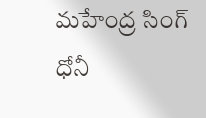మహేంద్ర సింగ్ ధోనీ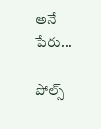అనే పేరు...

పోల్స్